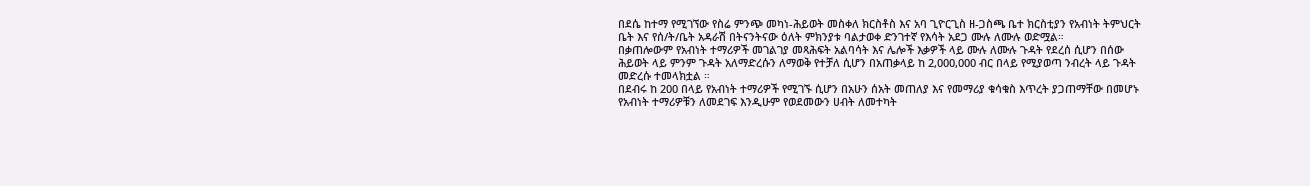በደሴ ከተማ የሚገኘው የስሬ ምንጭ መካነ-ሕይወት መስቀለ ክርስቶስ እና አባ ጊዮርጊስ ዘ-ጋስጫ ቤተ ክርስቲያን የአብነት ትምህርት ቤት እና የሰ/ት/ቤት አዳራሽ በትናንትናው ዕለት ምክንያቱ ባልታወቀ ድንገተኛ የእሳት አደጋ ሙሉ ለሙሉ ወድሟል።
በቃጠሎውም የአብነት ተማሪዎች መገልገያ መጻሕፍት አልባሳት እና ሌሎች እቃዎች ላይ ሙሉ ለሙሉ ጉዳት የደረሰ ሲሆን በሰው ሕይወት ላይ ምንም ጉዳት አለማድረሱን ለማወቅ የተቻለ ሲሆን በአጠቃላይ ከ 2,000,000 ብር በላይ የሚያወጣ ንብረት ላይ ጉዳት መድረሱ ተመላክቷል ።
በደብሩ ከ 200 በላይ የአብነት ተማሪዎች የሚገኙ ሲሆን በአሁን ሰአት መጠለያ እና የመማሪያ ቁሳቁስ እጥረት ያጋጠማቸው በመሆኑ የአብነት ተማሪዎቹን ለመደገፍ እንዲሁም የወደመውን ሀብት ለመተካት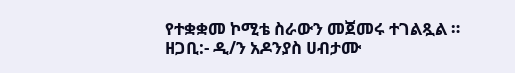የተቋቋመ ኮሚቴ ስራውን መጀመሩ ተገልጿል ።
ዘጋቢ:- ዲ/ን አዶንያስ ሀብታሙ